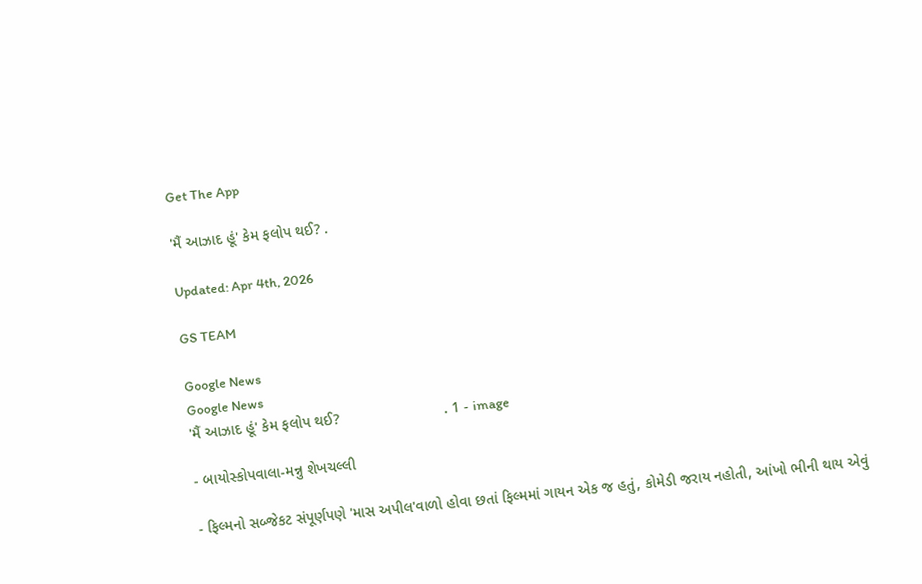Get The App

'મૈં આઝાદ હૂં' કેમ ફલોપ થઈ? .

Updated: Apr 4th, 2026

GS TEAM

Google News
Google News
'મૈં આઝાદ હૂં' કેમ ફલોપ થઈ?                         . 1 - image

- બાયોસ્કોપવાલા-મન્નુ શેખચલ્લી

- ફિલ્મનો સબ્જેકટ સંપૂર્ણપણે 'માસ અપીલ'વાળો હોવા છતાં ફિલ્મમાં ગાયન એક જ હતું, કોમેડી જરાય નહોતી, આંખો ભીની થાય એવું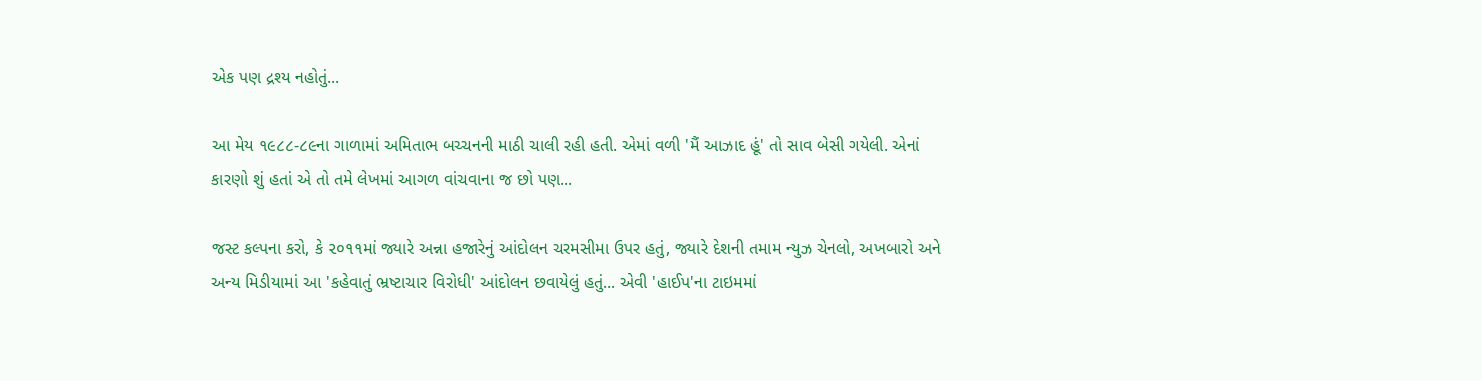એક પણ દ્રશ્ય નહોતું...

આ મેય ૧૯૮૮-૮૯ના ગાળામાં અમિતાભ બચ્ચનની માઠી ચાલી રહી હતી. એમાં વળી 'મૈં આઝાદ હૂં' તો સાવ બેસી ગયેલી. એનાં કારણો શું હતાં એ તો તમે લેખમાં આગળ વાંચવાના જ છો પણ...

જસ્ટ કલ્પના કરો, કે ૨૦૧૧માં જ્યારે અન્ના હજારેનું આંદોલન ચરમસીમા ઉપર હતું, જ્યારે દેશની તમામ ન્યુઝ ચેનલો, અખબારો અને અન્ય મિડીયામાં આ 'કહેવાતું ભ્રષ્ટાચાર વિરોધી' આંદોલન છવાયેલું હતું... એવી 'હાઈપ'ના ટાઇમમાં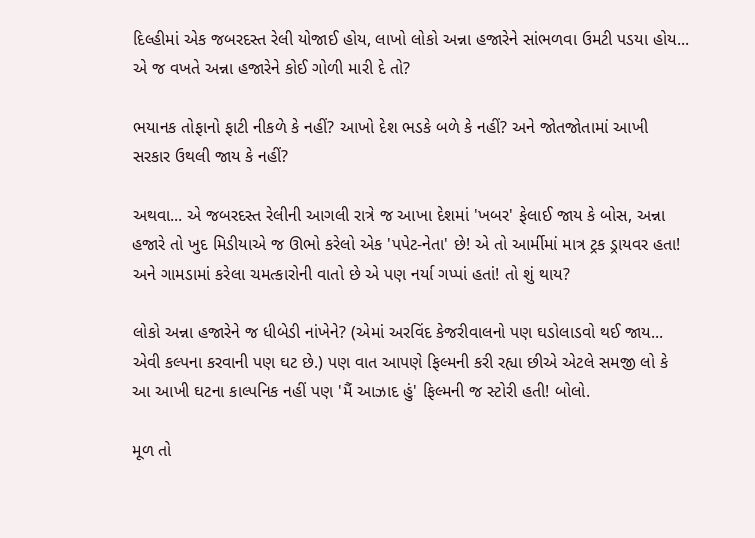દિલ્હીમાં એક જબરદસ્ત રેલી યોજાઈ હોય, લાખો લોકો અન્ના હજારેને સાંભળવા ઉમટી પડયા હોય... એ જ વખતે અન્ના હજારેને કોઈ ગોળી મારી દે તો?

ભયાનક તોફાનો ફાટી નીકળે કે નહીં? આખો દેશ ભડકે બળે કે નહીં? અને જોતજોતામાં આખી સરકાર ઉથલી જાય કે નહીં?

અથવા... એ જબરદસ્ત રેલીની આગલી રાત્રે જ આખા દેશમાં 'ખબર' ફેલાઈ જાય કે બોસ, અન્ના હજારે તો ખુદ મિડીયાએ જ ઊભો કરેલો એક 'પપેટ-નેતા' છે! એ તો આર્મીમાં માત્ર ટ્રક ડ્રાયવર હતા! અને ગામડામાં કરેલા ચમત્કારોની વાતો છે એ પણ નર્યા ગપ્પાં હતાં! તો શું થાય?

લોકો અન્ના હજારેને જ ધીબેડી નાંખેને? (એમાં અરવિંદ કેજરીવાલનો પણ ઘડોલાડવો થઈ જાય... એવી કલ્પના કરવાની પણ ઘટ છે.) પણ વાત આપણે ફિલ્મની કરી રહ્યા છીએ એટલે સમજી લો કે આ આખી ઘટના કાલ્પનિક નહીં પણ 'મૈં આઝાદ હું' ફિલ્મની જ સ્ટોરી હતી! બોલો.

મૂળ તો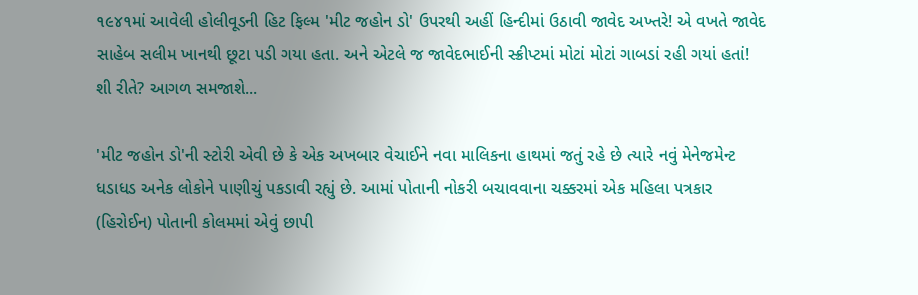૧૯૪૧માં આવેલી હોલીવૂડની હિટ ફિલ્મ 'મીટ જહોન ડો' ઉપરથી અહીં હિન્દીમાં ઉઠાવી જાવેદ અખ્તરે! એ વખતે જાવેદ સાહેબ સલીમ ખાનથી છૂટા પડી ગયા હતા. અને એટલે જ જાવેદભાઈની સ્ક્રીપ્ટમાં મોટાં મોટાં ગાબડાં રહી ગયાં હતાં! શી રીતે? આગળ સમજાશે...

'મીટ જહોન ડો'ની સ્ટોરી એવી છે કે એક અખબાર વેચાઈને નવા માલિકના હાથમાં જતું રહે છે ત્યારે નવું મેનેજમેન્ટ ધડાધડ અનેક લોકોને પાણીચું પકડાવી રહ્યું છે. આમાં પોતાની નોકરી બચાવવાના ચક્કરમાં એક મહિલા પત્રકાર (હિરોઈન) પોતાની કોલમમાં એવું છાપી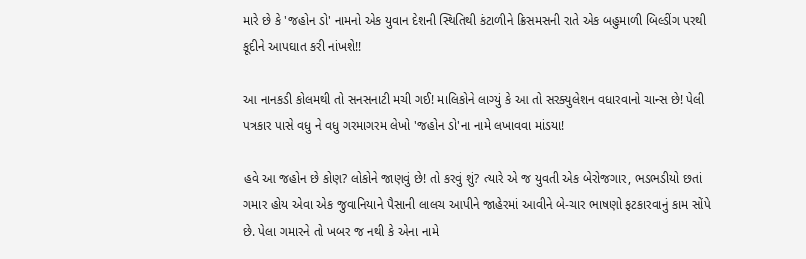મારે છે કે 'જહોન ડો' નામનો એક યુવાન દેશની સ્થિતિથી કંટાળીને ક્રિસમસની રાતે એક બહુમાળી બિલ્ડીંગ પરથી કૂદીને આપઘાત કરી નાંખશે!!

આ નાનકડી કોલમથી તો સનસનાટી મચી ગઈ! માલિકોને લાગ્યું કે આ તો સરક્યુલેશન વધારવાનો ચાન્સ છે! પેલી પત્રકાર પાસે વધુ ને વધુ ગરમાગરમ લેખો 'જહોન ડો'ના નામે લખાવવા માંડયા!

હવે આ જહોન છે કોણ? લોકોને જાણવું છે! તો કરવું શું? ત્યારે એ જ યુવતી એક બેરોજગાર, ભડભડીયો છતાં ગમાર હોય એવા એક જુવાનિયાને પૈસાની લાલચ આપીને જાહેરમાં આવીને બે-ચાર ભાષણો ફટકારવાનું કામ સોંપે છે. પેલા ગમારને તો ખબર જ નથી કે એના નામે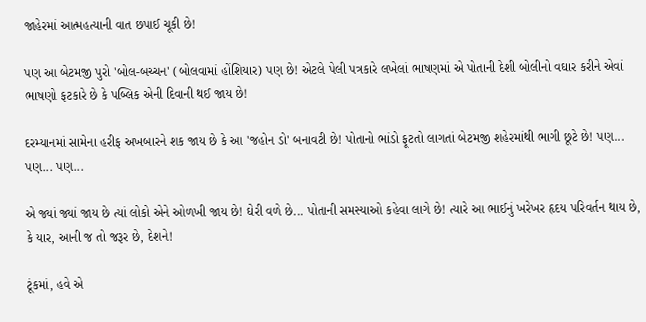જાહેરમાં આત્મહત્યાની વાત છપાઈ ચૂકી છે!

પણ આ બેટમજી પુરો 'બોલ-બચ્ચન' (બોલવામાં હોંશિયાર) પણ છે! એટલે પેલી પત્રકારે લખેલાં ભાષણમાં એ પોતાની દેશી બોલીનો વઘાર કરીને એવાં ભાષણો ફટકારે છે કે પબ્લિક એની દિવાની થઈ જાય છે!

દરમ્યાનમાં સામેના હરીફ અખબારને શક જાય છે કે આ 'જહોન ડો' બનાવટી છે! પોતાનો ભાંડો ફૂટતો લાગતાં બેટમજી શહેરમાંથી ભાગી છૂટે છે! પણ... પણ... પણ...

એ જ્યાં જ્યાં જાય છે ત્યાં લોકો એને ઓળખી જાય છે! ઘેરી વળે છે... પોતાની સમસ્યાઓ કહેવા લાગે છે! ત્યારે આ ભાઈનું ખરેખર હૃદય પરિવર્તન થાય છે, કે યાર, આની જ તો જરૂર છે, દેશને!

ટૂંકમાં, હવે એ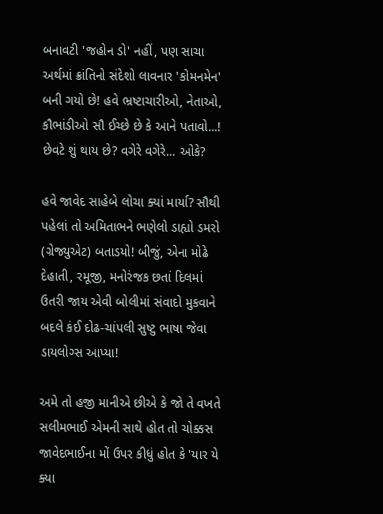બનાવટી 'જહોન ડો' નહીં, પણ સાચા અર્થમાં ક્રાંતિનો સંદેશો લાવનાર 'કોમનમેન' બની ગયો છે! હવે ભ્રષ્ટાચારીઓ, નેતાઓ, કૌભાંડીઓ સૌ ઈચ્છે છે કે આને પતાવો...! છેવટે શું થાય છે? વગેરે વગેરે... ઓકે?

હવે જાવેદ સાહેબે લોચા ક્યાં માર્યા? સૌથી પહેલાં તો અમિતાભને ભણેલો ડાહ્યો ડમરો (ગ્રેજ્યુએટ) બતાડયો! બીજું, એના મોઢે દેહાતી, રમૂજી, મનોરંજક છતાં દિલમાં ઉતરી જાય એવી બોલીમાં સંવાદો મુકવાને બદલે કંઈ દોઢ-ચાંપલી સુષ્ટુ ભાષા જેવા ડાયલોગ્સ આપ્યા!

અમે તો હજી માનીએ છીએ કે જો તે વખતે સલીમભાઈ એમની સાથે હોત તો ચોક્કસ જાવેદભાઈના મોં ઉપર કીધું હોત કે 'યાર યે ક્યા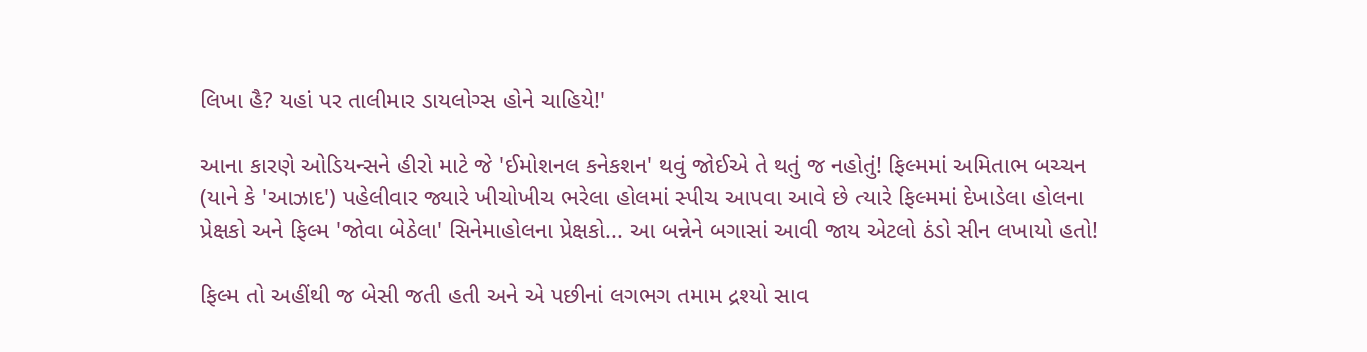લિખા હૈ? યહાં પર તાલીમાર ડાયલોગ્સ હોને ચાહિયે!'

આના કારણે ઓડિયન્સને હીરો માટે જે 'ઈમોશનલ કનેકશન' થવું જોઈએ તે થતું જ નહોતું! ફિલ્મમાં અમિતાભ બચ્ચન (યાને કે 'આઝાદ') પહેલીવાર જ્યારે ખીચોખીચ ભરેલા હોલમાં સ્પીચ આપવા આવે છે ત્યારે ફિલ્મમાં દેખાડેલા હોલના પ્રેક્ષકો અને ફિલ્મ 'જોવા બેઠેલા' સિનેમાહોલના પ્રેક્ષકો... આ બન્નેને બગાસાં આવી જાય એટલો ઠંડો સીન લખાયો હતો!

ફિલ્મ તો અહીંથી જ બેસી જતી હતી અને એ પછીનાં લગભગ તમામ દ્રશ્યો સાવ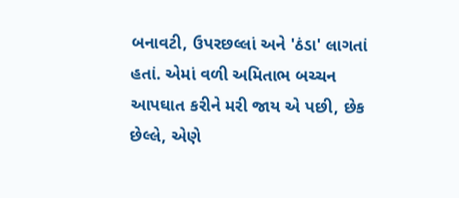બનાવટી, ઉપરછલ્લાં અને 'ઠંડા' લાગતાં હતાં. એમાં વળી અમિતાભ બચ્ચન આપઘાત કરીને મરી જાય એ પછી, છેક છેલ્લે, એણે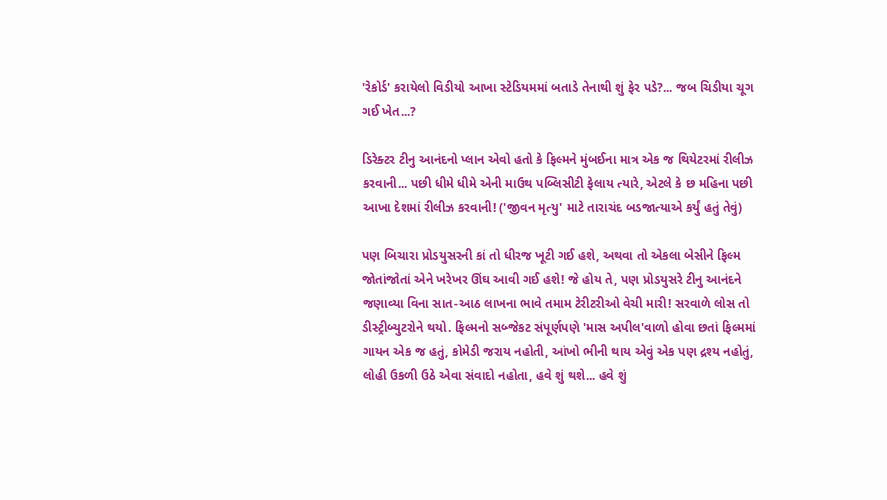'રેકોર્ડ' કરાયેલો વિડીયો આખા સ્ટેડિયમમાં બતાડે તેનાથી શું ફેર પડે?... જબ ચિડીયા ચૂગ ગઈ ખેત...?

ડિરેક્ટર ટીનુ આનંદનો પ્લાન એવો હતો કે ફિલ્મને મુંબઈના માત્ર એક જ થિયેટરમાં રીલીઝ કરવાની... પછી ધીમે ધીમે એની માઉથ પબ્લિસીટી ફેલાય ત્યારે, એટલે કે છ મહિના પછી આખા દેશમાં રીલીઝ કરવાની! ('જીવન મૃત્યુ' માટે તારાચંદ બડજાત્યાએ કર્યું હતું તેવું)

પણ બિચારા પ્રોડયુસરની કાં તો ધીરજ ખૂટી ગઈ હશે, અથવા તો એકલા બેસીને ફિલ્મ જોતાંજોતાં એને ખરેખર ઊંઘ આવી ગઈ હશે! જે હોય તે, પણ પ્રોડયુસરે ટીનુ આનંદને જણાવ્યા વિના સાત-આઠ લાખના ભાવે તમામ ટેરીટરીઓ વેચી મારી! સરવાળે લોસ તો ડીસ્ટ્રીબ્યુટરોને થયો. ફિલ્મનો સબ્જેકટ સંપૂર્ણપણે 'માસ અપીલ'વાળો હોવા છતાં ફિલ્મમાં ગાયન એક જ હતું, કોમેડી જરાય નહોતી, આંખો ભીની થાય એવું એક પણ દ્રશ્ય નહોતું, લોહી ઉકળી ઉઠે એવા સંવાદો નહોતા, હવે શું થશે... હવે શું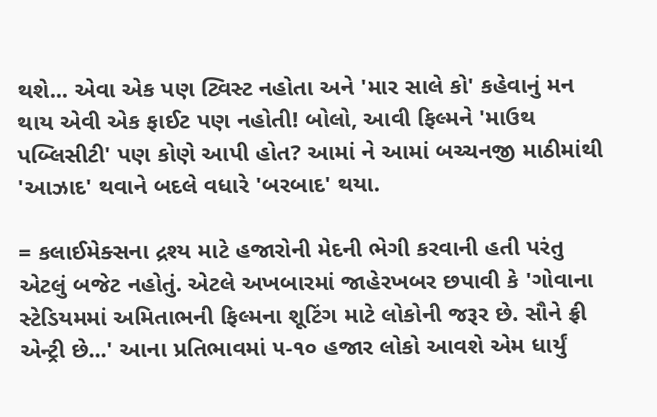થશે... એવા એક પણ ટ્વિસ્ટ નહોતા અને 'માર સાલે કો' કહેવાનું મન થાય એવી એક ફાઈટ પણ નહોતી! બોલો, આવી ફિલ્મને 'માઉથ પબ્લિસીટી' પણ કોણે આપી હોત? આમાં ને આમાં બચ્ચનજી માઠીમાંથી 'આઝાદ' થવાને બદલે વધારે 'બરબાદ' થયા.

= કલાઈમેક્સના દ્રશ્ય માટે હજારોની મેદની ભેગી કરવાની હતી પરંતુ એટલું બજેટ નહોતું. એટલે અખબારમાં જાહેરખબર છપાવી કે 'ગોવાના સ્ટેડિયમમાં અમિતાભની ફિલ્મના શૂટિંગ માટે લોકોની જરૂર છે. સૌને ફ્રી એન્ટ્રી છે...' આના પ્રતિભાવમાં ૫-૧૦ હજાર લોકો આવશે એમ ધાર્યું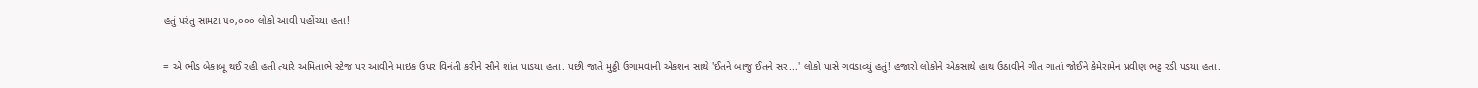હતું પરંતુ સામટા ૫૦,૦૦૦ લોકો આવી પહોંચ્યા હતા!

= એ ભીડ બેકાબૂ થઈ રહી હતી ત્યારે અમિતાભે સ્ટેજ પર આવીને માઇક ઉપર વિનંતી કરીને સૌને શાંત પાડયા હતા. પછી જાતે મુઠ્ઠી ઉગામવાની એકશન સાથે 'ઈતને બાજુ ઈતને સર...' લોકો પાસે ગવડાવ્યું હતું! હજારો લોકોને એકસાથે હાથ ઉઠાવીને ગીત ગાતાં જોઈને કેમેરામેન પ્રવીણ ભટ્ટ રડી પડયા હતા.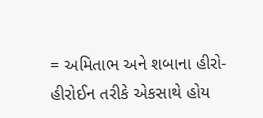= અમિતાભ અને શબાના હીરો-હીરોઈન તરીકે એકસાથે હોય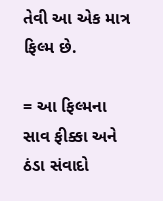તેવી આ એક માત્ર ફિલ્મ છે.

= આ ફિલ્મના સાવ ફીક્કા અને ઠંડા સંવાદો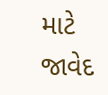માટે જાવેદ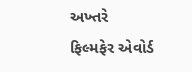અખ્તરે ફિલ્મફેર એવોર્ડ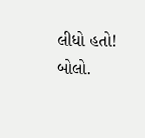લીધો હતો! બોલો.